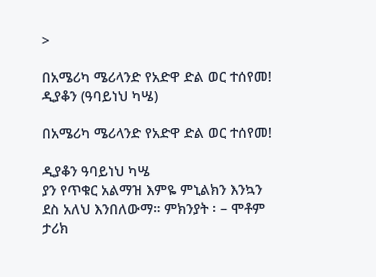>

በአሜሪካ ሜሪላንድ የአድዋ ድል ወር ተሰየመ! ዲያቆን (ዓባይነህ ካሤ)

በአሜሪካ ሜሪላንድ የአድዋ ድል ወር ተሰየመ!

ዲያቆን ዓባይነህ ካሤ
ያን የጥቁር አልማዝ እምዬ ምኒልክን እንኳን ደስ አለህ እንበለውማ። ምክንያት ፡ – ሞቶም ታሪክ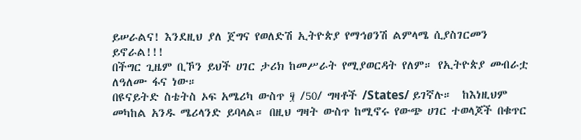ይሠራልና! እንደዚህ ያለ ጀግና የወለድሽ ኢትዮጵያ የማኅፀንሽ ልምላሜ ሲያስገርመን ይኖራል!!!
በችግር ጊዜም ቢኾን ይህች ሀገር ታሪክ ከመሥራት የሚያወርዳት የለም። የኢትዮጵያ መብራቷ ለዓለሙ ፋና ነው።
በዩናይትድ ስቴትስ ኦፍ አሜሪካ ውስጥ ፶ /50/ ግዛቶች /States/ ይገኛሉ።  ከእነዚህም መካከል አንዱ ሜሪላንድ ይባላል። በዚህ ግዛት ውስጥ ከሚኖሩ የውጭ ሀገር ተወላጆች በቁጥር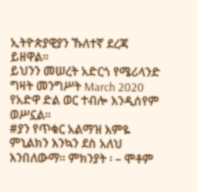ኢትዮጵያዊያን ኹለተኛ ደረጃ ይዘዋል።
ይህንን መሠረት አድርጎ የሜሪላንድ ግዛት መንግሥት March 2020 የአድዋ ድል ወር ተብሎ እንዲሰየም ወሥኗል።
#ያን የጥቁር አልማዝ እምዬ ምኒልክን እንኳን ደስ አለህ እንበለውማ። ምክንያት ፡ – ሞቶም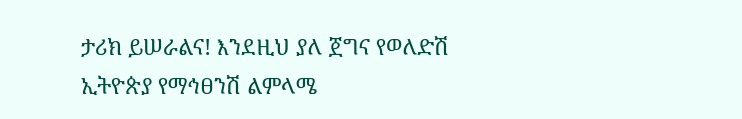ታሪክ ይሠራልና! እንደዚህ ያለ ጀግና የወለድሽ ኢትዮጵያ የማኅፀንሽ ልምላሜ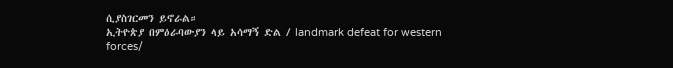ሲያስገርመን ይኖራል።
ኢትዮጵያ በምዕራባውያን ላይ አሳማኝ ድል / landmark defeat for western forces/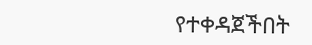የተቀዳጀችበት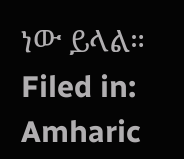ነው ይላል።
Filed in: Amharic